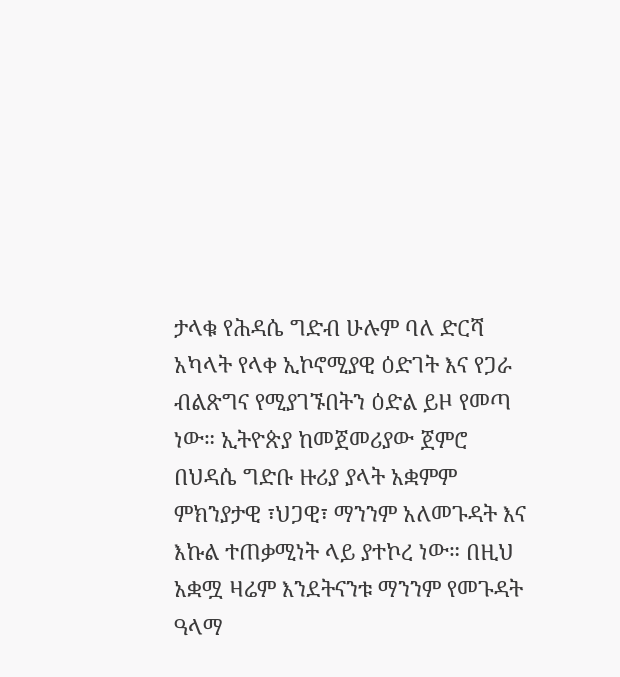ታላቁ የሕዳሴ ግድብ ሁሉም ባለ ድርሻ አካላት የላቀ ኢኮኖሚያዊ ዕድገት እና የጋራ ብልጽግና የሚያገኙበትን ዕድል ይዞ የመጣ ነው። ኢትዮጵያ ከመጀመሪያው ጀምሮ በህዳሴ ግድቡ ዙሪያ ያላት አቋምም ምክንያታዊ ፣ህጋዊ፣ ማንንም አለመጉዳት እና እኩል ተጠቃሚነት ላይ ያተኮረ ነው። በዚህ አቋሟ ዛሬም እንደትናንቱ ማንንም የመጉዳት ዓላማ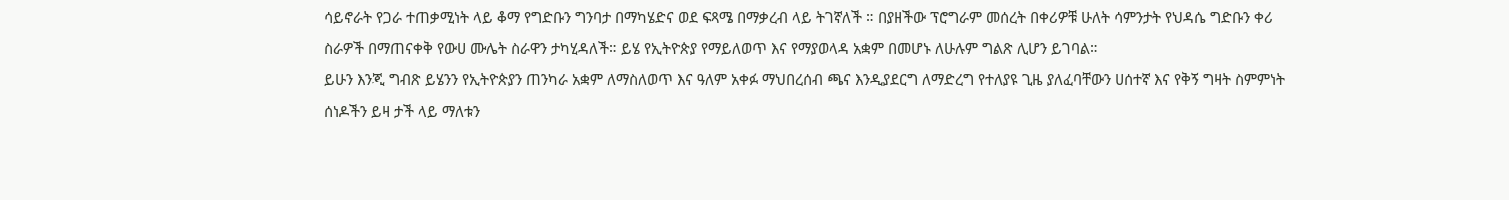ሳይኖራት የጋራ ተጠቃሚነት ላይ ቆማ የግድቡን ግንባታ በማካሄድና ወደ ፍጻሜ በማቃረብ ላይ ትገኛለች ። በያዘችው ፕሮግራም መሰረት በቀሪዎቹ ሁለት ሳምንታት የህዳሴ ግድቡን ቀሪ ስራዎች በማጠናቀቅ የውሀ ሙሌት ስራዋን ታካሂዳለች። ይሄ የኢትዮጵያ የማይለወጥ እና የማያወላዳ አቋም በመሆኑ ለሁሉም ግልጽ ሊሆን ይገባል።
ይሁን እንጂ ግብጽ ይሄንን የኢትዮጵያን ጠንካራ አቋም ለማስለወጥ እና ዓለም አቀፉ ማህበረሰብ ጫና እንዲያደርግ ለማድረግ የተለያዩ ጊዜ ያለፈባቸውን ሀሰተኛ እና የቅኝ ግዛት ስምምነት ሰነዶችን ይዛ ታች ላይ ማለቱን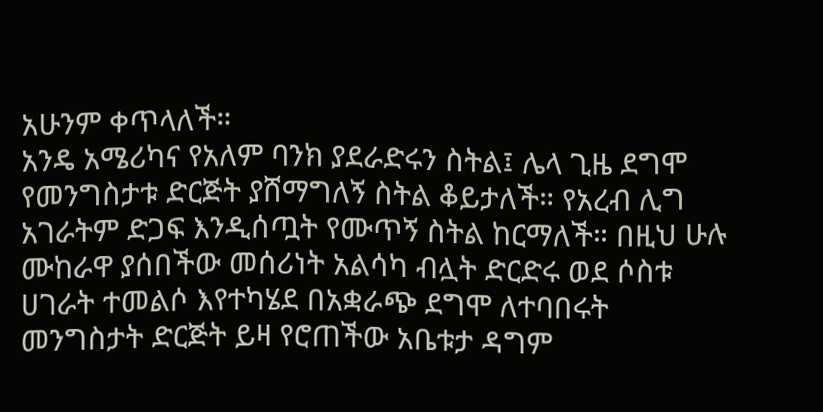አሁንም ቀጥላለች።
አንዴ አሜሪካና የአለም ባንክ ያደራድሩን ስትል፤ ሌላ ጊዜ ደግሞ የመንግስታቱ ድርጅት ያሸማግለኝ ስትል ቆይታለች። የአረብ ሊግ አገራትም ድጋፍ እንዲሰጧት የሙጥኝ ስትል ከርማለች። በዚህ ሁሉ ሙከራዋ ያሰበችው መሰሪነት አልሳካ ብሏት ድርድሩ ወደ ሶስቱ ሀገራት ተመልሶ እየተካሄደ በአቋራጭ ደግሞ ለተባበሩት መንግስታት ድርጅት ይዛ የሮጠችው አቤቱታ ዳግም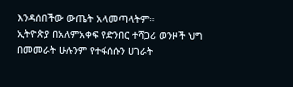እንዳሰበችው ውጤት አላመጣላትም።
ኢትዮጵያ በአለምአቀፍ የድንበር ተሻጋሪ ወንዞች ህግ በመመራት ሁሉንም የተፋሰሱን ሀገራት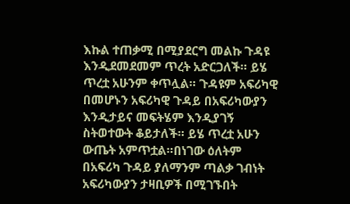እኩል ተጠቃሚ በሚያደርግ መልኩ ጉዳዩ እንዲደመደመም ጥረት አድርጋለች። ይሄ ጥረቷ አሁንም ቀጥሏል። ጉዳዩም አፍሪካዊ በመሆኑን አፍሪካዊ ጉዳይ በአፍሪካውያን እንዲታይና መፍትሄም እንዲያገኝ ስትወተውት ቆይታለች። ይሄ ጥረቷ አሁን ውጤት አምጥቷል።በነገው ዕለትም በአፍሪካ ጉዳይ ያለማንም ጣልቃ ገብነት አፍሪካውያን ታዛቢዎች በሚገኙበት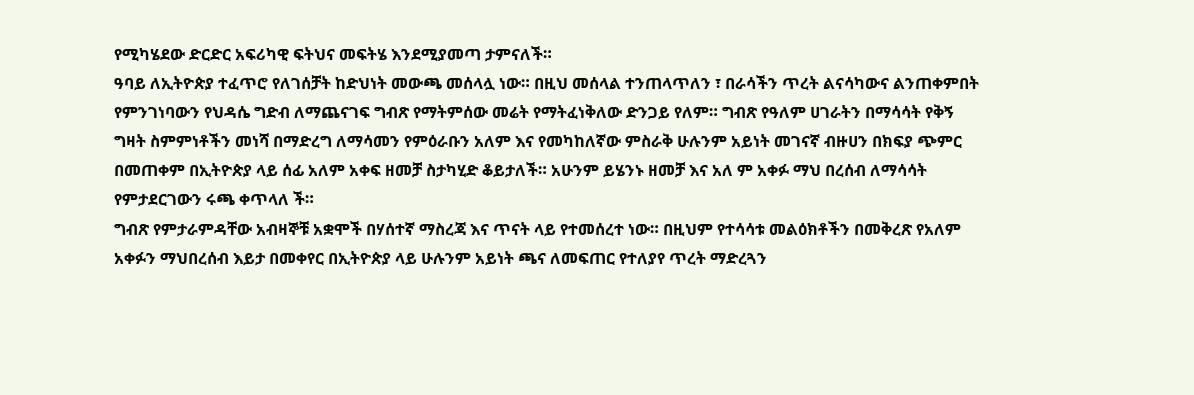የሚካሄደው ድርድር አፍሪካዊ ፍትህና መፍትሄ እንደሚያመጣ ታምናለች።
ዓባይ ለኢትዮጵያ ተፈጥሮ የለገሰቻት ከድህነት መውጫ መሰላሏ ነው። በዚህ መሰላል ተንጠላጥለን ፣ በራሳችን ጥረት ልናሳካውና ልንጠቀምበት የምንገነባውን የህዳሴ ግድብ ለማጨናገፍ ግብጽ የማትምሰው መሬት የማትፈነቅለው ድንጋይ የለም። ግብጽ የዓለም ሀገራትን በማሳሳት የቅኝ ግዛት ስምምነቶችን መነሻ በማድረግ ለማሳመን የምዕራቡን አለም እና የመካከለኛው ምስራቅ ሁሉንም አይነት መገናኛ ብዙሀን በክፍያ ጭምር በመጠቀም በኢትዮጵያ ላይ ሰፊ አለም አቀፍ ዘመቻ ስታካሂድ ቆይታለች። አሁንም ይሄንኑ ዘመቻ እና አለ ም አቀፉ ማህ በረሰብ ለማሳሳት የምታደርገውን ሩጫ ቀጥላለ ች።
ግብጽ የምታራምዳቸው አብዛኞቹ አቋሞች በሃሰተኛ ማስረጃ እና ጥናት ላይ የተመሰረተ ነው። በዚህም የተሳሳቱ መልዕክቶችን በመቅረጽ የአለም አቀፉን ማህበረሰብ እይታ በመቀየር በኢትዮጵያ ላይ ሁሉንም አይነት ጫና ለመፍጠር የተለያየ ጥረት ማድረጓን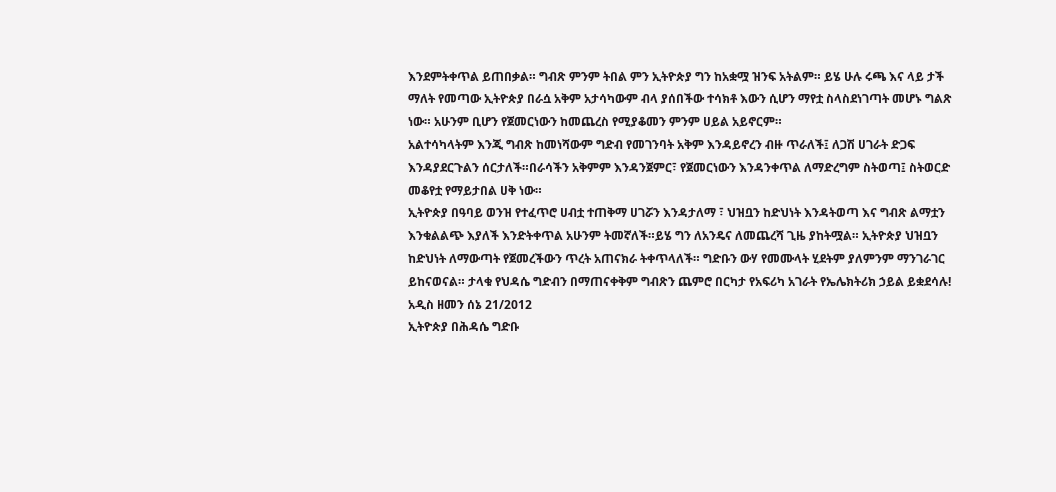እንደምትቀጥል ይጠበቃል። ግብጽ ምንም ትበል ምን ኢትዮጵያ ግን ከአቋሟ ዝንፍ አትልም። ይሄ ሁሉ ሩጫ እና ላይ ታች ማለት የመጣው ኢትዮጵያ በራሷ አቅም አታሳካውም ብላ ያሰበችው ተሳክቶ እውን ሲሆን ማየቷ ስላስደነገጣት መሆኑ ግልጽ ነው። አሁንም ቢሆን የጀመርነውን ከመጨረስ የሚያቆመን ምንም ሀይል አይኖርም።
አልተሳካላትም እንጂ ግብጽ ከመነሻውም ግድብ የመገንባት አቅም እንዳይኖረን ብዙ ጥራለች፤ ለጋሽ ሀገራት ድጋፍ እንዳያደርጉልን ሰርታለች።በራሳችን አቅምም እንዳንጀምር፣ የጀመርነውን እንዳንቀጥል ለማድረግም ስትወጣ፤ ስትወርድ መቆየቷ የማይታበል ሀቅ ነው።
ኢትዮጵያ በዓባይ ወንዝ የተፈጥሮ ሀብቷ ተጠቅማ ሀገሯን እንዳታለማ ፣ ህዝቧን ከድህነት እንዳትወጣ እና ግብጽ ልማቷን እንቁልልጭ እያለች እንድትቀጥል አሁንም ትመኛለች።ይሄ ግን ለአንዴና ለመጨረሻ ጊዜ ያከትሟል። ኢትዮጵያ ህዝቧን ከድህነት ለማውጣት የጀመረችውን ጥረት አጠናክራ ትቀጥላለች። ግድቡን ውሃ የመሙላት ሂደትም ያለምንም ማንገራገር ይከናወናል። ታላቁ የህዳሴ ግድብን በማጠናቀቅም ግብጽን ጨምሮ በርካታ የአፍሪካ አገራት የኤሌክትሪክ ኃይል ይቋደሳሉ!
አዲስ ዘመን ሰኔ 21/2012
ኢትዮጵያ በሕዳሴ ግድቡ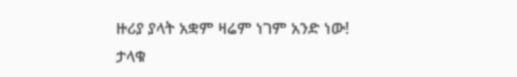ዙሪያ ያላት አቋም ዛሬም ነገም አንድ ነው!
ታላቁ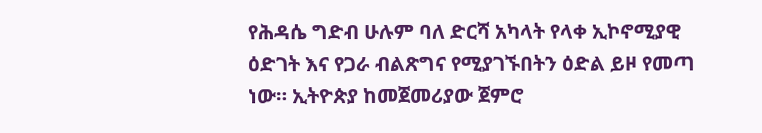የሕዳሴ ግድብ ሁሉም ባለ ድርሻ አካላት የላቀ ኢኮኖሚያዊ ዕድገት እና የጋራ ብልጽግና የሚያገኙበትን ዕድል ይዞ የመጣ ነው። ኢትዮጵያ ከመጀመሪያው ጀምሮ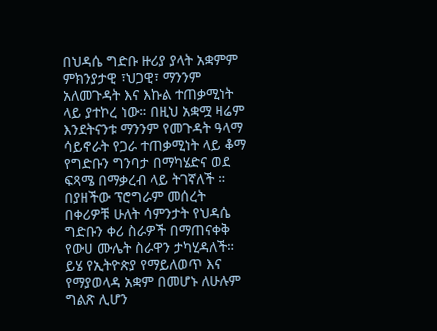በህዳሴ ግድቡ ዙሪያ ያላት አቋምም ምክንያታዊ ፣ህጋዊ፣ ማንንም አለመጉዳት እና እኩል ተጠቃሚነት ላይ ያተኮረ ነው። በዚህ አቋሟ ዛሬም እንደትናንቱ ማንንም የመጉዳት ዓላማ ሳይኖራት የጋራ ተጠቃሚነት ላይ ቆማ የግድቡን ግንባታ በማካሄድና ወደ ፍጻሜ በማቃረብ ላይ ትገኛለች ። በያዘችው ፕሮግራም መሰረት በቀሪዎቹ ሁለት ሳምንታት የህዳሴ ግድቡን ቀሪ ስራዎች በማጠናቀቅ የውሀ ሙሌት ስራዋን ታካሂዳለች። ይሄ የኢትዮጵያ የማይለወጥ እና የማያወላዳ አቋም በመሆኑ ለሁሉም ግልጽ ሊሆን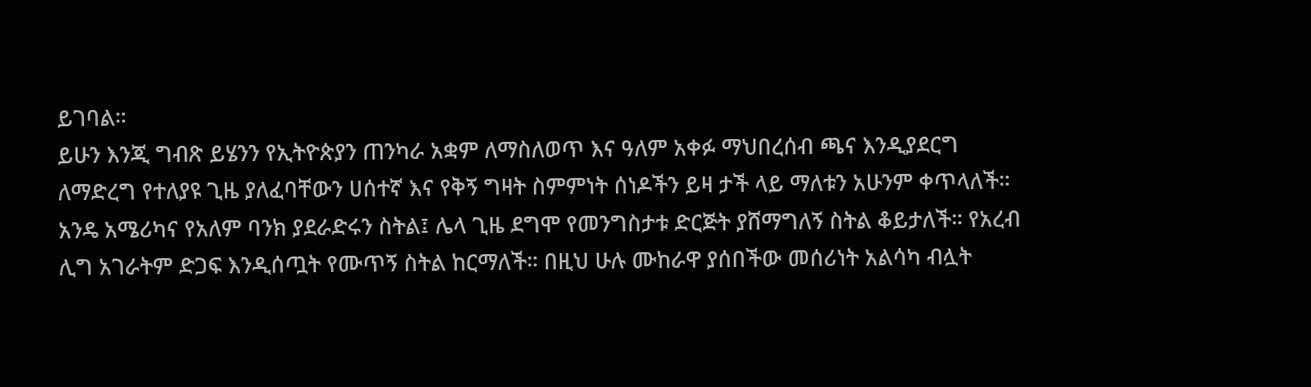ይገባል።
ይሁን እንጂ ግብጽ ይሄንን የኢትዮጵያን ጠንካራ አቋም ለማስለወጥ እና ዓለም አቀፉ ማህበረሰብ ጫና እንዲያደርግ ለማድረግ የተለያዩ ጊዜ ያለፈባቸውን ሀሰተኛ እና የቅኝ ግዛት ስምምነት ሰነዶችን ይዛ ታች ላይ ማለቱን አሁንም ቀጥላለች።
አንዴ አሜሪካና የአለም ባንክ ያደራድሩን ስትል፤ ሌላ ጊዜ ደግሞ የመንግስታቱ ድርጅት ያሸማግለኝ ስትል ቆይታለች። የአረብ ሊግ አገራትም ድጋፍ እንዲሰጧት የሙጥኝ ስትል ከርማለች። በዚህ ሁሉ ሙከራዋ ያሰበችው መሰሪነት አልሳካ ብሏት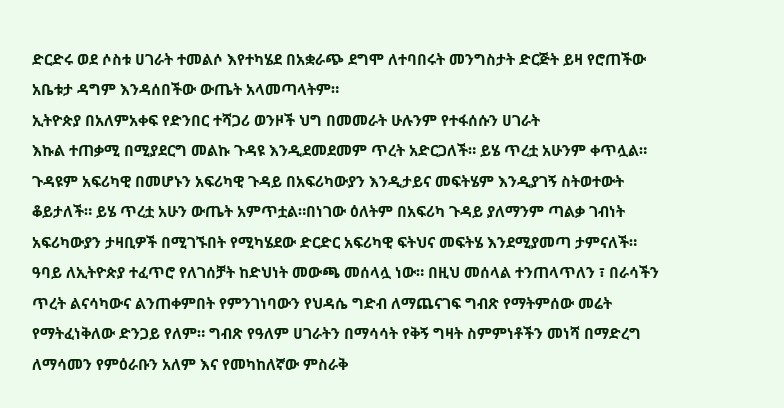ድርድሩ ወደ ሶስቱ ሀገራት ተመልሶ እየተካሄደ በአቋራጭ ደግሞ ለተባበሩት መንግስታት ድርጅት ይዛ የሮጠችው አቤቱታ ዳግም እንዳሰበችው ውጤት አላመጣላትም።
ኢትዮጵያ በአለምአቀፍ የድንበር ተሻጋሪ ወንዞች ህግ በመመራት ሁሉንም የተፋሰሱን ሀገራት
እኩል ተጠቃሚ በሚያደርግ መልኩ ጉዳዩ እንዲደመደመም ጥረት አድርጋለች። ይሄ ጥረቷ አሁንም ቀጥሏል። ጉዳዩም አፍሪካዊ በመሆኑን አፍሪካዊ ጉዳይ በአፍሪካውያን እንዲታይና መፍትሄም እንዲያገኝ ስትወተውት ቆይታለች። ይሄ ጥረቷ አሁን ውጤት አምጥቷል።በነገው ዕለትም በአፍሪካ ጉዳይ ያለማንም ጣልቃ ገብነት አፍሪካውያን ታዛቢዎች በሚገኙበት የሚካሄደው ድርድር አፍሪካዊ ፍትህና መፍትሄ እንደሚያመጣ ታምናለች።
ዓባይ ለኢትዮጵያ ተፈጥሮ የለገሰቻት ከድህነት መውጫ መሰላሏ ነው። በዚህ መሰላል ተንጠላጥለን ፣ በራሳችን ጥረት ልናሳካውና ልንጠቀምበት የምንገነባውን የህዳሴ ግድብ ለማጨናገፍ ግብጽ የማትምሰው መሬት የማትፈነቅለው ድንጋይ የለም። ግብጽ የዓለም ሀገራትን በማሳሳት የቅኝ ግዛት ስምምነቶችን መነሻ በማድረግ ለማሳመን የምዕራቡን አለም እና የመካከለኛው ምስራቅ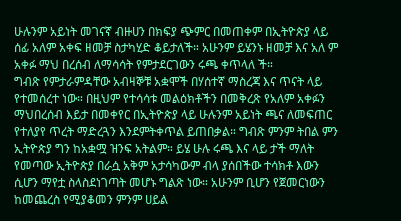ሁሉንም አይነት መገናኛ ብዙሀን በክፍያ ጭምር በመጠቀም በኢትዮጵያ ላይ ሰፊ አለም አቀፍ ዘመቻ ስታካሂድ ቆይታለች። አሁንም ይሄንኑ ዘመቻ እና አለ ም አቀፉ ማህ በረሰብ ለማሳሳት የምታደርገውን ሩጫ ቀጥላለ ች።
ግብጽ የምታራምዳቸው አብዛኞቹ አቋሞች በሃሰተኛ ማስረጃ እና ጥናት ላይ የተመሰረተ ነው። በዚህም የተሳሳቱ መልዕክቶችን በመቅረጽ የአለም አቀፉን ማህበረሰብ እይታ በመቀየር በኢትዮጵያ ላይ ሁሉንም አይነት ጫና ለመፍጠር የተለያየ ጥረት ማድረጓን እንደምትቀጥል ይጠበቃል። ግብጽ ምንም ትበል ምን ኢትዮጵያ ግን ከአቋሟ ዝንፍ አትልም። ይሄ ሁሉ ሩጫ እና ላይ ታች ማለት የመጣው ኢትዮጵያ በራሷ አቅም አታሳካውም ብላ ያሰበችው ተሳክቶ እውን ሲሆን ማየቷ ስላስደነገጣት መሆኑ ግልጽ ነው። አሁንም ቢሆን የጀመርነውን ከመጨረስ የሚያቆመን ምንም ሀይል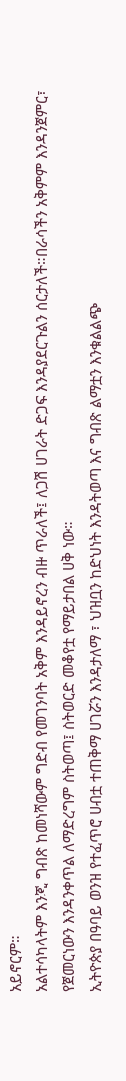አይኖርም።
አልተሳካላትም እንጂ ግብጽ ከመነሻውም ግድብ የመገንባት አቅም እንዳይኖረን ብዙ ጥራለች፤ ለጋሽ ሀገራት ድጋፍ እንዳያደርጉልን ሰርታለች።በራሳችን አቅምም እንዳንጀምር፣ የጀመርነውን እንዳንቀጥል ለማድረግም ስትወጣ፤ ስትወርድ መቆየቷ የማይታበል ሀቅ ነው።
ኢትዮጵያ በዓባይ ወንዝ የተፈጥሮ ሀብቷ ተጠቅማ ሀገሯን እንዳታለማ ፣ ህዝቧን ከድህነት እንዳትወጣ እና ግብጽ ልማቷን እንቁልልጭ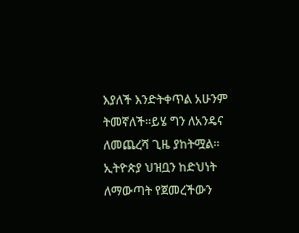እያለች እንድትቀጥል አሁንም ትመኛለች።ይሄ ግን ለአንዴና ለመጨረሻ ጊዜ ያከትሟል። ኢትዮጵያ ህዝቧን ከድህነት ለማውጣት የጀመረችውን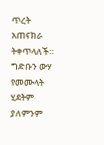ጥረት አጠናክራ ትቀጥላለች። ግድቡን ውሃ የመሙላት ሂደትም ያለምንም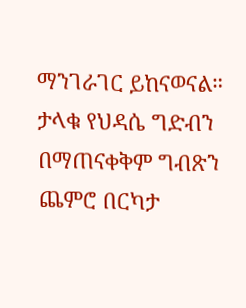ማንገራገር ይከናወናል። ታላቁ የህዳሴ ግድብን በማጠናቀቅም ግብጽን ጨምሮ በርካታ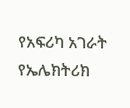የአፍሪካ አገራት የኤሌክትሪክ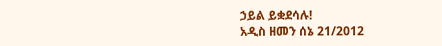ኃይል ይቋደሳሉ!
አዲስ ዘመን ሰኔ 21/2012